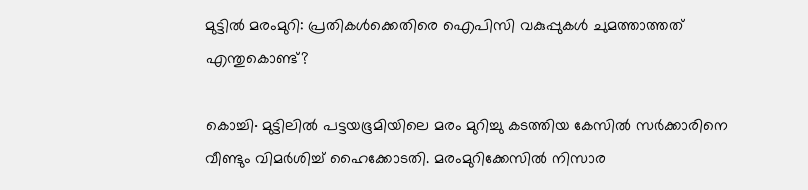മുട്ടിൽ മരംമുറി: പ്രതികൾക്കെതിരെ ഐപിസി വകുപ്പുകൾ ചുമത്താത്തത് എന്തുകൊണ്ട്?

കൊച്ചി∙ മുട്ടിലിൽ പട്ടയഭൂമിയിലെ മരം മുറിച്ചു കടത്തിയ കേസിൽ സർക്കാരിനെ വീണ്ടും വിമർശിച്ച് ഹൈക്കോടതി. മരംമുറിക്കേസിൽ നിസാര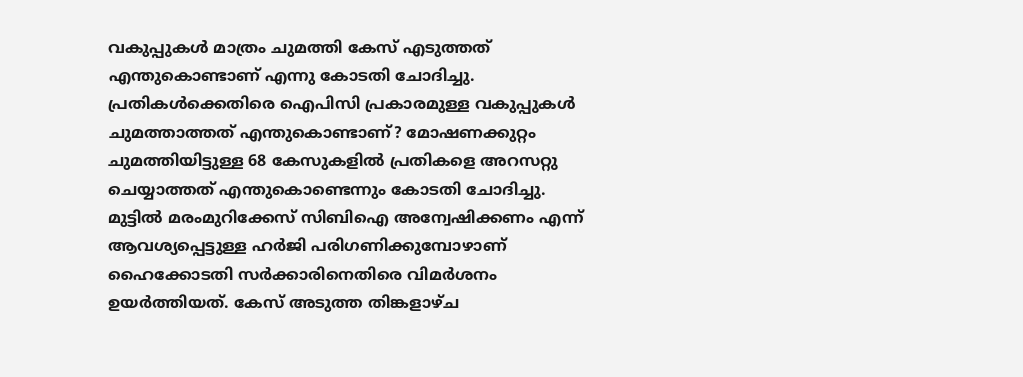വകുപ്പുകൾ മാത്രം ചുമത്തി കേസ് എടുത്തത് എന്തുകൊണ്ടാണ് എന്നു കോടതി ചോദിച്ചു.
പ്രതികൾക്കെതിരെ ഐപിസി പ്രകാരമുള്ള വകുപ്പുകൾ ചുമത്താത്തത് എന്തുകൊണ്ടാണ്? മോഷണക്കുറ്റം ചുമത്തിയിട്ടുള്ള 68 കേസുകളിൽ പ്രതികളെ അറസറ്റു ചെയ്യാത്തത് എന്തുകൊണ്ടെന്നും കോടതി ചോദിച്ചു. മുട്ടിൽ മരംമുറിക്കേസ് സിബിഐ അന്വേഷിക്കണം എന്ന് ആവശ്യപ്പെട്ടുള്ള ഹർജി പരിഗണിക്കുമ്പോഴാണ് ഹൈക്കോടതി സർക്കാരിനെതിരെ വിമർശനം ഉയർത്തിയത്. കേസ് അടുത്ത തിങ്കളാഴ്ച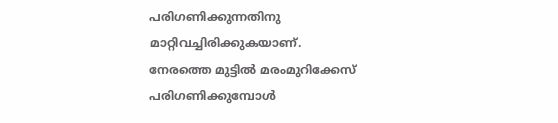പരിഗണിക്കുന്നതിനു മാറ്റിവച്ചിരിക്കുകയാണ്.
നേരത്തെ മുട്ടിൽ മരംമുറിക്കേസ് പരിഗണിക്കുമ്പോൾ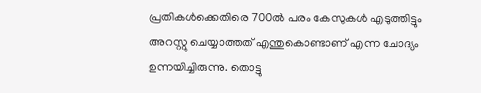പ്രതികൾക്കെതിരെ 700ൽ പരം കേസുകൾ എടുത്തിട്ടും അറസ്റ്റു ചെയ്യാത്തത് എന്തുകൊണ്ടാണ് എന്ന ചോദ്യം ഉന്നയിച്ചിരുന്നു. തൊട്ടു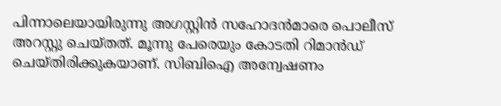പിന്നാലെയായിരുന്നു അഗസ്റ്റിൻ സഹോദൻമാരെ പൊലീസ് അറസ്റ്റു ചെയ്തത്. മൂന്നു പേരെയും കോടതി റിമാൻഡ് ചെയ്തിരിക്കുകയാണ്. സിബിഐ അന്വേഷണം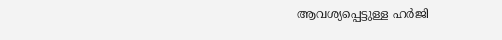ആവശ്യപ്പെട്ടുള്ള ഹർജി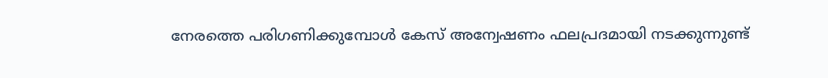നേരത്തെ പരിഗണിക്കുമ്പോൾ കേസ് അന്വേഷണം ഫലപ്രദമായി നടക്കുന്നുണ്ട്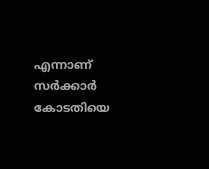എന്നാണ് സർക്കാർ കോടതിയെ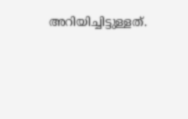അറിയിച്ചിട്ടുള്ളത്.